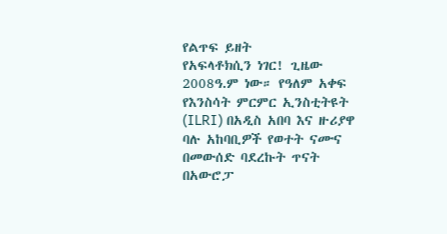የልጥፍ ይዘት
የአፍላቶክሲን ነገር! ጊዜው 2008ዓ.ም ነው። የዓለም አቀፍ የእንስሳት ምርምር ኢንስቲትዩት (ILRI) በአዲስ አበባ እና ዙሪያዋ ባሉ አከባቢዎች የወተት ናሙና በመውሰድ ባደረኩት ጥናት በአውሮፓ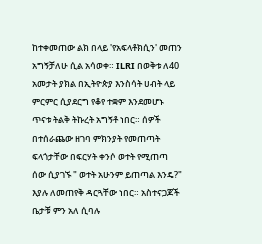ከተቀመጠው ልክ በላይ 'የአፍላቶክሲን' መጠን አግኝቻለሁ ሲል አሳወቀ። ILRI በወቅቱ ለ40 አመታት ያክል በኢትዮጵያ እንስሳት ሀብት ላይ ምርምር ሲያደርግ የቆየ ተቋም እንደመሆኑ ጥናቱ ትልቅ ትኩረት አግኝቶ ነበር። ሰዎች በተሰራጨው ዘገባ ምክንያት የመጠጣት ፍላጎታቸው በፍርሃት ቀንሶ ወተት የሚጠጣ ሰው ሲያገኙ " ወተት አሁንም ይጠጣል እንዴ?" እያሉ ለመጠየቅ ዳርጓቸው ነበር። አስተናጋጆች ቤታቹ ምን አለ ሲባሉ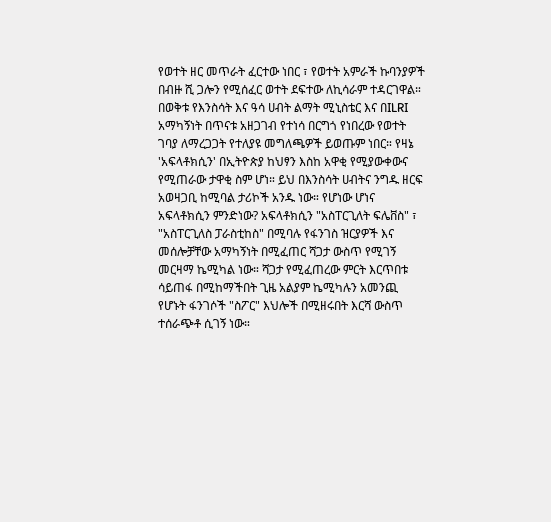የወተት ዘር መጥራት ፈርተው ነበር ፣ የወተት አምራች ኩባንያዎች በብዙ ሺ ጋሎን የሚሰፈር ወተት ደፍተው ለኪሳራም ተዳርገዋል። በወቅቱ የእንስሳት እና ዓሳ ሀብት ልማት ሚኒስቴር እና በILRI አማካኝነት በጥናቱ አዘጋገብ የተነሳ በርግጎ የነበረው የወተት ገባያ ለማረጋጋት የተለያዩ መግለጫዎች ይወጡም ነበር። የዛኔ 'አፍላቶክሲን' በኢትዮጵያ ከህፃን እስከ አዋቂ የሚያውቀውና የሚጠራው ታዋቂ ስም ሆነ። ይህ በእንስሳት ሀብትና ንግዱ ዘርፍ አወዛጋቢ ከሚባል ታሪኮች አንዱ ነው። የሆነው ሆነና አፍላቶክሲን ምንድነው? አፍላቶክሲን "አስፐርጊለት ፍሌቨስ" ፣ "አስፐርጊለስ ፓራስቲከስ" በሚባሉ የፋንገስ ዝርያዎች እና መሰሎቻቸው አማካኝነት በሚፈጠር ሻጋታ ውስጥ የሚገኝ መርዛማ ኬሚካል ነው። ሻጋታ የሚፈጠረው ምርት እርጥበቱ ሳይጠፋ በሚከማችበት ጊዜ አልያም ኬሚካሉን አመንጪ የሆኑት ፋንገሶች "ስፖር" እህሎች በሚዘሩበት እርሻ ውስጥ ተሰራጭቶ ሲገኝ ነው።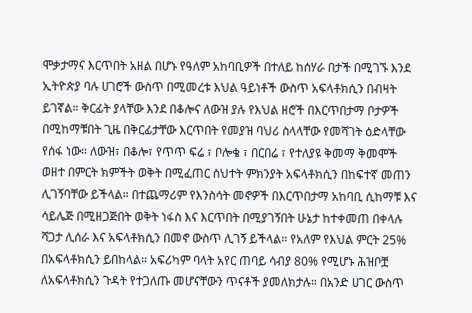ሞቃታማና እርጥበት አዘል በሆኑ የዓለም አከባቢዎች በተለይ ከሰሃራ በታች በሚገኙ እንደ ኢትዮጵያ ባሉ ሀገሮች ውስጥ በሚመረቱ እህል ዓይነቶች ውስጥ አፍላቶክሲን በብዛት ይገኛል። ቅርፊት ያላቸው እንደ በቆሎና ለውዝ ያሉ የእህል ዘሮች በእርጥበታማ ቦታዎች በሚከማቹበት ጊዜ በቅርፊታቸው እርጥበት የመያዝ ባህሪ ስላላቸው የመሻገት ዕድላቸው የሰፋ ነው። ለውዝ፣ በቆሎ፣ የጥጥ ፍሬ ፣ ቦሎቄ ፣ በርበሬ ፣ የተለያዩ ቅመማ ቅመሞች ወዘተ በምርት ክምችት ወቅት በሚፈጠር ስህተት ምክንያት አፍላቶክሲን በከፍተኛ መጠን ሊገኝባቸው ይችላል። በተጨማሪም የእንስሳት መኖዎች በእርጥበታማ አከባቢ ሲከማቹ እና ሳይሌጅ በሚዘጋጅበት ወቅት ነፋስ እና እርጥበት በሚያገኝበት ሁኔታ ከተቀመጠ በቀላሉ ሻጋታ ሊሰራ እና አፍላቶክሲን በመኖ ውስጥ ሊገኝ ይችላል። የአለም የእህል ምርት 25% በአፍላቶክሲን ይበከላል። አፍሪካም ባላት አየር ጠባይ ሳብያ 80% የሚሆኑ ሕዝቦቿ ለአፍላቶክሲን ጉዳት የተጋለጡ መሆናቸውን ጥናቶች ያመለክታሉ። በአንድ ሀገር ውስጥ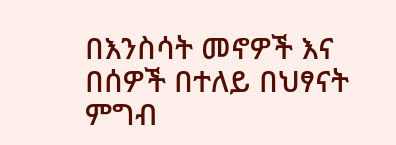በእንስሳት መኖዎች እና በሰዎች በተለይ በህፃናት ምግብ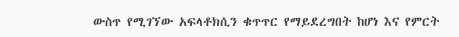ውስጥ የሚገኘው አፍላቶክሲን ቁጥጥር የማይደረግበት ከሆነ እና የምርት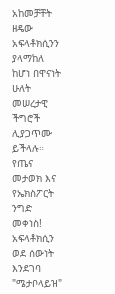አከመቻቸት ዘዴው አፍላቶክሲንን ያላማከለ ከሆነ በዋናነት ሁለት መሠረታዊ ችግሮች ሊያጋጥሙ ይችላሉ። የጤና መታወክ እና የኤክስፖርት ንግድ መቀነስ! አፍላቶክሲን ወደ ሰውነት እንደገባ "ሜታቦላይዝ"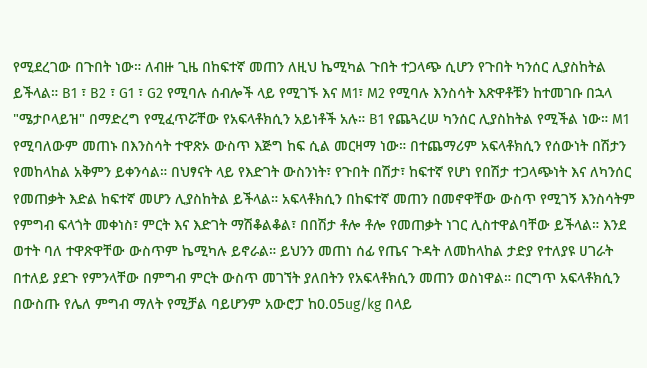የሚደረገው በጉበት ነው። ለብዙ ጊዜ በከፍተኛ መጠን ለዚህ ኬሚካል ጉበት ተጋላጭ ሲሆን የጉበት ካንሰር ሊያስከትል ይችላል። B1 ፣ B2 ፣ G1 ፣ G2 የሚባሉ ሰብሎች ላይ የሚገኙ እና M1፣ M2 የሚባሉ እንስሳት እጽዋቶቹን ከተመገቡ በኋላ "ሜታቦላይዝ" በማድረግ የሚፈጥሯቸው የአፍላቶክሲን አይነቶች አሉ። B1 የጨጓረሠ ካንሰር ሊያስከትል የሚችል ነው። M1 የሚባለውም መጠኑ በእንስሳት ተዋጽኦ ውስጥ እጅግ ከፍ ሲል መርዛማ ነው። በተጨማሪም አፍላቶክሲን የሰውነት በሽታን የመከላከል አቅምን ይቀንሳል። በህፃናት ላይ የእድገት ውስንነት፣ የጉበት በሽታ፣ ከፍተኛ የሆነ የበሽታ ተጋላጭነት እና ለካንሰር የመጠቃት እድል ከፍተኛ መሆን ሊያስከትል ይችላል። አፍላቶክሲን በከፍተኛ መጠን በመኖዋቸው ውስጥ የሚገኝ እንስሳትም የምግብ ፍላጎት መቀነስ፣ ምርት እና እድገት ማሽቆልቆል፣ በበሽታ ቶሎ ቶሎ የመጠቃት ነገር ሊስተዋልባቸው ይችላል። እንደ ወተት ባለ ተዋጽዋቸው ውስጥም ኬሚካሉ ይኖራል። ይህንን መጠነ ሰፊ የጤና ጉዳት ለመከላከል ታድያ የተለያዩ ሀገራት በተለይ ያደጉ የምንላቸው በምግብ ምርት ውስጥ መገኘት ያለበትን የአፍላቶክሲን መጠን ወስነዋል። በርግጥ አፍላቶክሲን በውስጡ የሌለ ምግብ ማለት የሚቻል ባይሆንም አውሮፓ ከ0.05ug/kg በላይ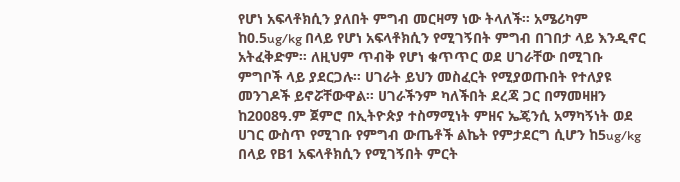የሆነ አፍላቶክሲን ያለበት ምግብ መርዛማ ነው ትላለች። አሜሪካም ከ0.5ug/kg በላይ የሆነ አፍላቶክሲን የሚገኝበት ምግብ በገበታ ላይ እንዲኖር አትፈቅድም። ለዚህም ጥብቅ የሆነ ቁጥጥር ወደ ሀገራቸው በሚገቡ ምግቦች ላይ ያደርጋሉ። ሀገራት ይህን መስፈርት የሚያወጡበት የተለያዩ መንገዶች ይኖሯቸውዋል። ሀገራችንም ካለችበት ደረጃ ጋር በማመዛዘን ከ2008ዓ.ም ጀምሮ በኢትዮጵያ ተስማሚነት ምዘና ኤጄንሲ አማካኝነት ወደ ሀገር ውስጥ የሚገቡ የምግብ ውጤቶች ልኬት የምታደርግ ሲሆን ከ5ug/kg በላይ የB1 አፍላቶክሲን የሚገኝበት ምርት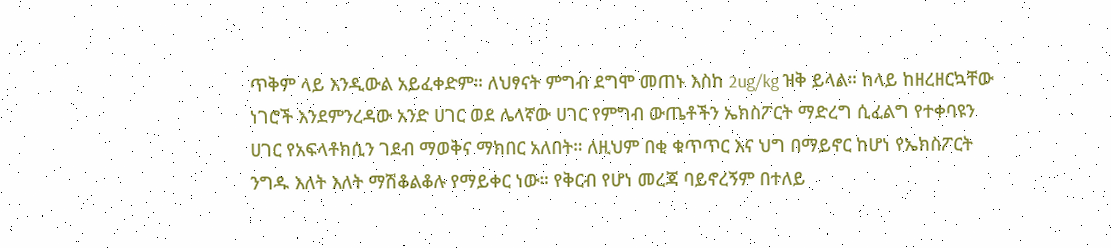ጥቅም ላይ እንዲውል አይፈቀድም። ለህፃናት ምግብ ደግሞ መጠኑ እስከ 2ug/kg ዝቅ ይላል። ከላይ ከዘረዘርኳቸው ነገሮች እንደምንረዳው አንድ ሀገር ወደ ሌላኛው ሀገር የምግብ ውጤቶችን ኤክስፖርት ማድረግ ሲፈልግ የተቀባዩን ሀገር የአፍላቶክሲን ገደብ ማወቅና ማክበር አለበት። ለዚህም በቂ ቁጥጥር እና ህግ በማይኖር ከሆነ የኤክስፖርት ንግዱ እለት እለት ማሽቆልቆሉ የማይቀር ነው። የቅርብ የሆነ መረጃ ባይኖረኝም በተለይ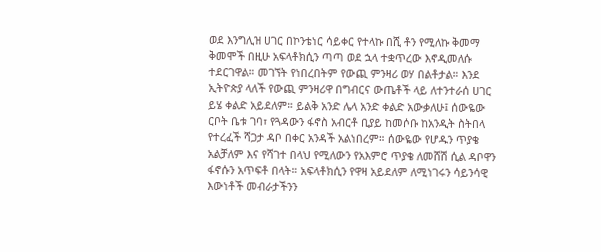ወደ እንግሊዝ ሀገር በኮንቴነር ሳይቀር የተላኩ በሺ ቶን የሚለኩ ቅመማ ቅመሞች በዚሁ አፍላቶክሲን ጣጣ ወደ ኋላ ተቋጥረው እኖዲመለሱ ተደርገዋል። መገኘት የነበረበትም የውጪ ምንዛሪ ወሃ በልቶታል። እንደ ኢትዮጵያ ላለች የውጪ ምንዛሪዋ በግብርና ውጤቶች ላይ ለተንተራሰ ሀገር ይሄ ቀልድ አይደለም። ይልቅ አንድ ሌላ አንድ ቀልድ አውቃለሁ፤ ሰውዬው ርቦት ቤቱ ገባ፣ የጓዳውን ፋኖስ አብርቶ ቢያይ ከመሶቡ ከአንዲት ስትበላ የተረፈች ሻጋታ ዳቦ በቀር አንዳች አልነበረም። ሰውዬው የሆዱን ጥያቄ አልቻለም እና የሻገተ በላህ የሚለውን የአእምሮ ጥያቄ ለመሸሽ ሲል ዳቦዋን ፋኖሱን አጥፍቶ በላት። አፍላቶክሲን የዋዛ አይደለም ለሚነገሩን ሳይንሳዊ እውነቶች መብራታችንን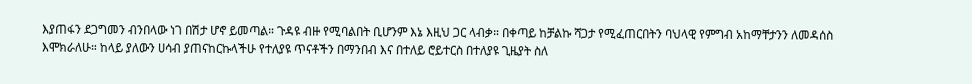እያጠፋን ደጋግመን ብንበላው ነገ በሽታ ሆኖ ይመጣል። ጉዳዩ ብዙ የሚባልበት ቢሆንም እኔ እዚህ ጋር ላብቃ። በቀጣይ ከቻልኩ ሻጋታ የሚፈጠርበትን ባህላዊ የምግብ አከማቸታንን ለመዳሰስ እሞክራለሁ። ከላይ ያለውን ሀሳብ ያጠናከርኩላችሁ የተለያዩ ጥናቶችን በማንበብ እና በተለይ ሮይተርስ በተለያዩ ጊዜያት ስለ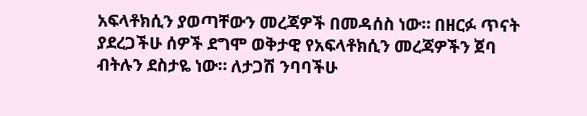አፍላቶክሲን ያወጣቸውን መረጃዎች በመዳሰስ ነው። በዘርፉ ጥናት ያደረጋችሁ ሰዎች ደግሞ ወቅታዊ የአፍላቶክሲን መረጃዎችን ጀባ ብትሉን ደስታዬ ነው። ለታጋሽ ንባባችሁ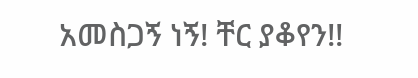አመስጋኝ ነኝ! ቸር ያቆየን!!